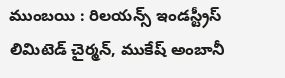ముంబయి : రిలయన్స్ ఇండస్ట్రీస్ లిమిటెడ్ చైర్మన్, ముకేష్ అంబానీ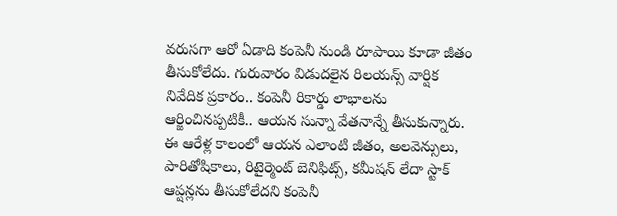వరుసగా ఆరో ఏడాది కంపెనీ నుండి రూపాయి కూడా జీతం తీసుకోలేదు. గురువారం విడుదలైన రిలయన్స్ వార్షిక నివేదిక ప్రకారం.. కంపెనీ రికార్డు లాభాలను ఆర్జించినప్పటికీ.. ఆయన సున్నా వేతనాన్నే తీసుకున్నారు. ఈ ఆరేళ్ల కాలంలో ఆయన ఎలాంటి జీతం, అలవెన్సులు, పారితోషికాలు, రిటైర్మెంట్ బెనిఫిట్స్, కమీషన్ లేదా స్టాక్ ఆప్షన్లను తీసుకోలేదని కంపెనీ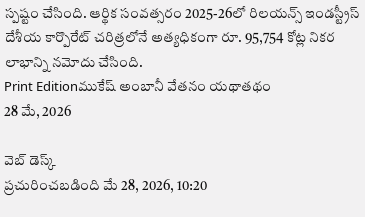స్పష్టం చేసింది. ఆర్థిక సంవత్సరం 2025-26లో రిలయన్స్ ఇండస్ట్రీస్ దేశీయ కార్పొరేట్ చరిత్రలోనే అత్యధికంగా రూ. 95,754 కోట్ల నికర లాభాన్ని నమోదు చేసింది.
Print Editionముకేష్ అంబానీ వేతనం యథాతథం
28 మే, 2026

వెబ్ డెస్క్
ప్రచురించబడింది మే 28, 2026, 10:20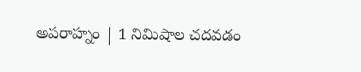అపరాహ్నం | 1 నిమిషాల చదవడం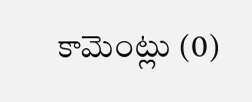కామెంట్లు (0)